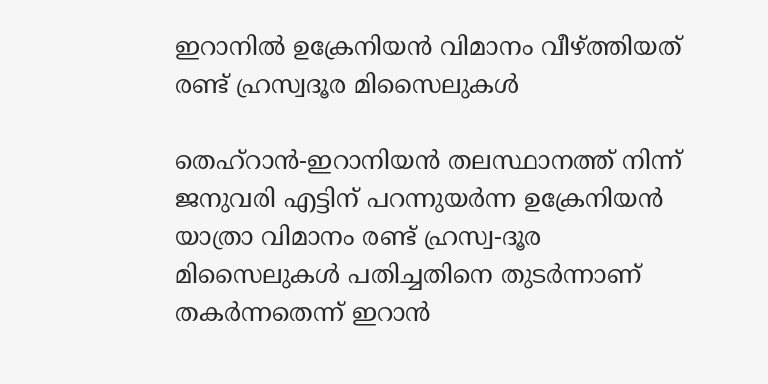ഇറാനില്‍ ഉക്രേനിയന്‍ വിമാനം വീഴ്ത്തിയത്‌ രണ്ട് ഹ്രസ്വദൂര മിസൈലുകള്‍

തെഹ്‌റാന്‍-ഇറാനിയന്‍ തലസ്ഥാനത്ത് നിന്ന് ജനുവരി എട്ടിന് പറന്നുയര്‍ന്ന ഉക്രേനിയന്‍ യാത്രാ വിമാനം രണ്ട് ഹ്രസ്വ-ദൂര  മിസൈലുകള്‍ പതിച്ചതിനെ തുടര്‍ന്നാണ് തകര്‍ന്നതെന്ന് ഇറാന്‍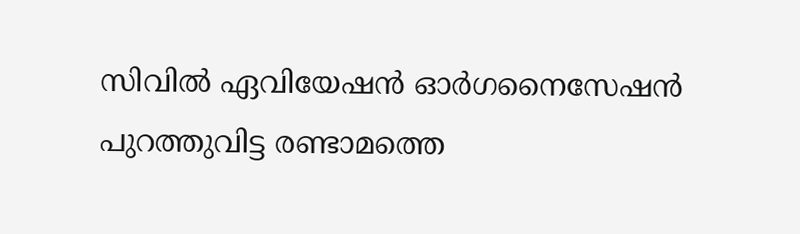സിവില്‍ ഏവിയേഷന്‍ ഓര്‍ഗനൈസേഷന്‍ പുറത്തുവിട്ട രണ്ടാമത്തെ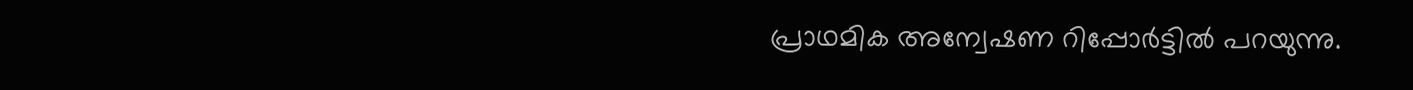പ്രാഥമിക അന്വേഷണ റിപ്പോര്‍ട്ടില്‍ പറയുന്നു.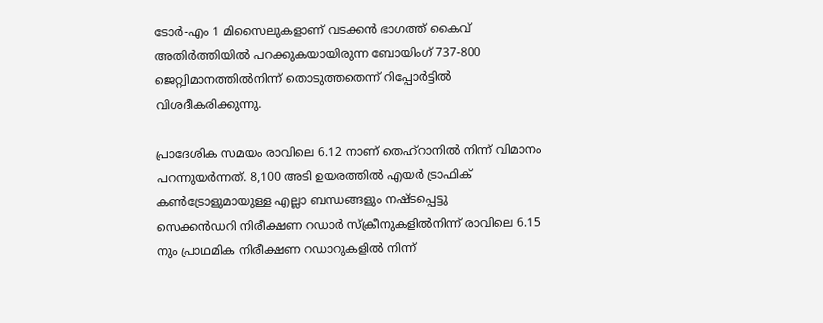ടോര്‍-എം 1 മിസൈലുകളാണ് വടക്കന്‍ ഭാഗത്ത് കൈവ് അതിര്‍ത്തിയില്‍ പറക്കുകയായിരുന്ന ബോയിംഗ് 737-800 ജെറ്റ്വിമാനത്തില്‍നിന്ന് തൊടുത്തതെന്ന് റിപ്പോര്‍ട്ടില്‍ വിശദീകരിക്കുന്നു.

പ്രാദേശിക സമയം രാവിലെ 6.12 നാണ് തെഹ്റാനില്‍ നിന്ന് വിമാനം പറന്നുയര്‍ന്നത്. 8,100 അടി ഉയരത്തില്‍ എയര്‍ ട്രാഫിക് കണ്‍ട്രോളുമായുള്ള എല്ലാ ബന്ധങ്ങളും നഷ്ടപ്പെട്ടു
സെക്കന്‍ഡറി നിരീക്ഷണ റഡാര്‍ സ്‌ക്രീനുകളില്‍നിന്ന് രാവിലെ 6.15 നും പ്രാഥമിക നിരീക്ഷണ റഡാറുകളില്‍ നിന്ന്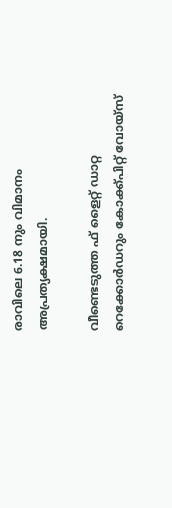രാവിലെ 6.18 നും വിമാനം അപ്രത്യക്ഷമായി.

വീണ്ടെടുത്ത ഫ് ളൈറ്റ് ഡാറ്റ റെക്കോര്‍ഡറും കോക്ക്പിറ്റ് വോയ്സ്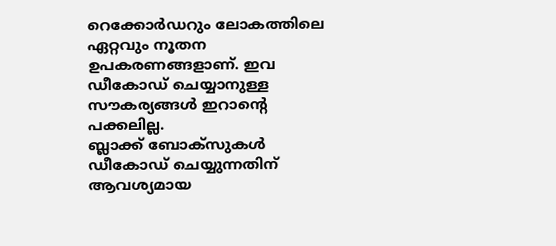റെക്കോര്‍ഡറും ലോകത്തിലെ ഏറ്റവും നൂതന ഉപകരണങ്ങളാണ്. ഇവ ഡീകോഡ് ചെയ്യാനുള്ള സൗകര്യങ്ങള്‍ ഇറാന്റെ പക്കലില്ല.
ബ്ലാക്ക് ബോക്‌സുകള്‍ ഡീകോഡ് ചെയ്യുന്നതിന് ആവശ്യമായ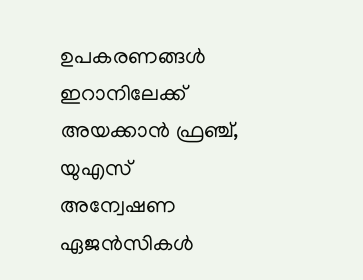ഉപകരണങ്ങള്‍ ഇറാനിലേക്ക് അയക്കാന്‍ ഫ്രഞ്ച്, യുഎസ്  അന്വേഷണ ഏജന്‍സികള്‍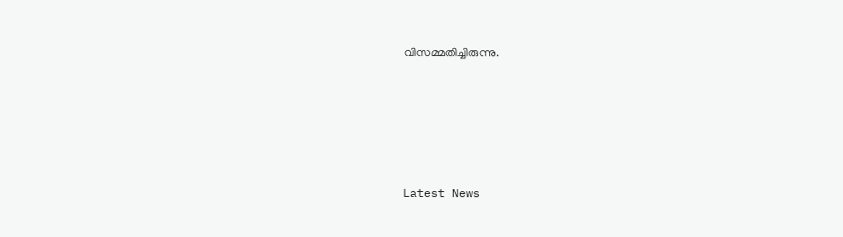വിസമ്മതിച്ചിരുന്നു.





Latest News